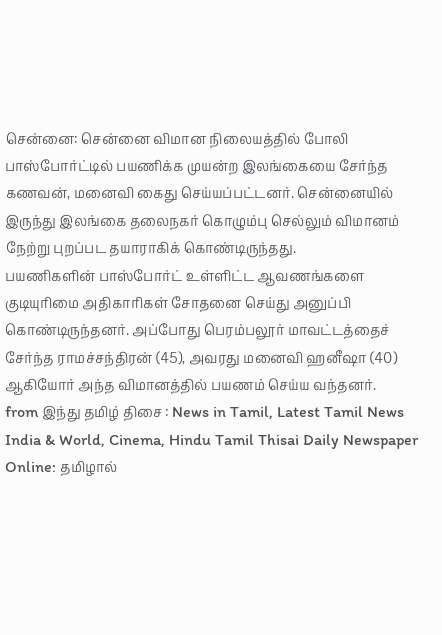சென்னை: சென்னை விமான நிலையத்தில் போலி பாஸ்போர்ட்டில் பயணிக்க முயன்ற இலங்கையை சேர்ந்த கணவன், மனைவி கைது செய்யப்பட்டனர். சென்னையில் இருந்து இலங்கை தலைநகர் கொழும்பு செல்லும் விமானம் நேற்று புறப்பட தயாராகிக் கொண்டிருந்தது.
பயணிகளின் பாஸ்போர்ட் உள்ளிட்ட ஆவணங்களை குடியுரிமை அதிகாரிகள் சோதனை செய்து அனுப்பி கொண்டிருந்தனர். அப்போது பெரம்பலூர் மாவட்டத்தைச் சேர்ந்த ராமச்சந்திரன் (45), அவரது மனைவி ஹனீஷா (40) ஆகியோர் அந்த விமானத்தில் பயணம் செய்ய வந்தனர்.
from இந்து தமிழ் திசை : News in Tamil, Latest Tamil News India & World, Cinema, Hindu Tamil Thisai Daily Newspaper Online: தமிழால்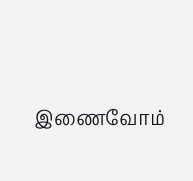இணைவோம்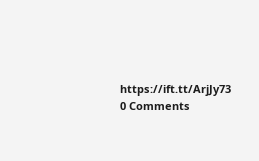https://ift.tt/ArjJy73
0 Comments